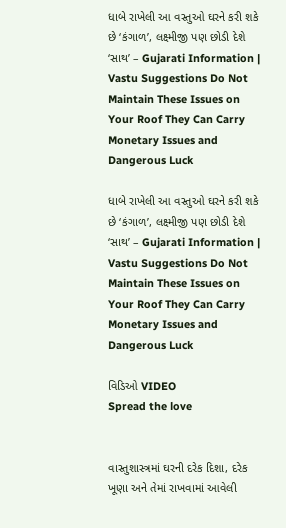ધાબે રાખેલી આ વસ્તુઓ ઘરને કરી શકે છે ‘કંગાળ’, લક્ષ્મીજી પણ છોડી દેશે ‘સાથ’ – Gujarati Information | Vastu Suggestions Do Not Maintain These Issues on Your Roof They Can Carry Monetary Issues and Dangerous Luck

ધાબે રાખેલી આ વસ્તુઓ ઘરને કરી શકે છે ‘કંગાળ’, લક્ષ્મીજી પણ છોડી દેશે ‘સાથ’ – Gujarati Information | Vastu Suggestions Do Not Maintain These Issues on Your Roof They Can Carry Monetary Issues and Dangerous Luck

વિડિઓ VIDEO
Spread the love


વાસ્તુશાસ્ત્રમાં ઘરની દરેક દિશા, દરેક ખૂણા અને તેમાં રાખવામાં આવેલી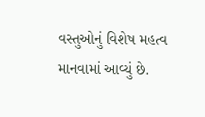વસ્તુઓનું વિશેષ મહત્વ માનવામાં આવ્યું છે.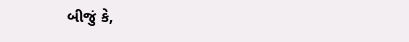બીજું કે,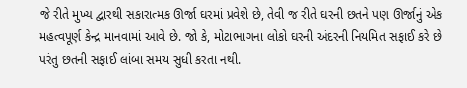જે રીતે મુખ્ય દ્વારથી સકારાત્મક ઊર્જા ઘરમાં પ્રવેશે છે, તેવી જ રીતે ઘરની છતને પણ ઊર્જાનું એક મહત્વપૂર્ણ કેન્દ્ર માનવામાં આવે છે. જો કે, મોટાભાગના લોકો ઘરની અંદરની નિયમિત સફાઈ કરે છે પરંતુ છતની સફાઈ લાંબા સમય સુધી કરતા નથી.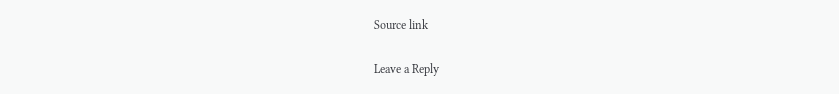Source link

Leave a Reply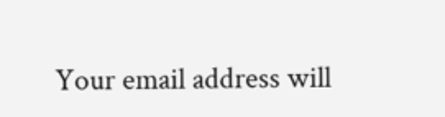Your email address will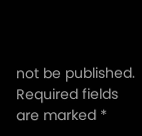not be published. Required fields are marked *